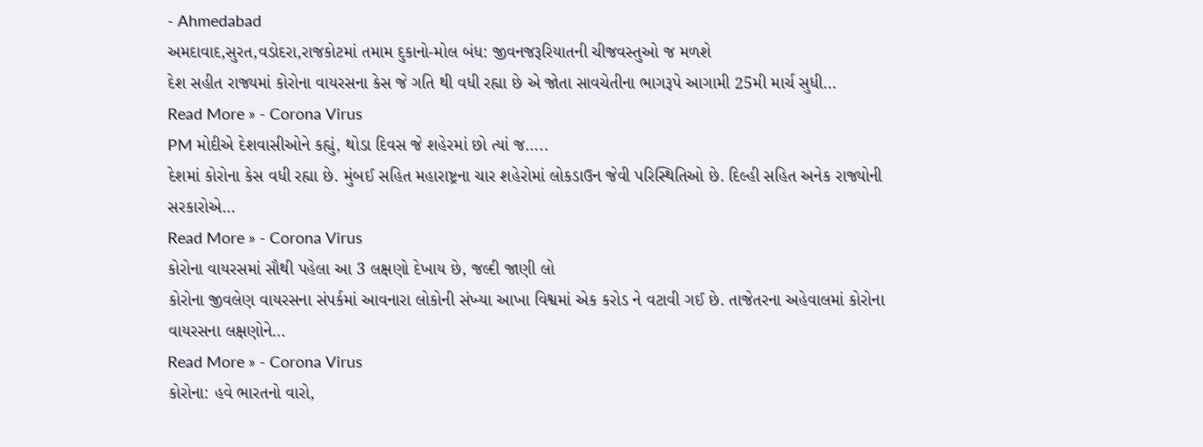- Ahmedabad
અમદાવાદ,સુરત,વડોદરા,રાજકોટમાં તમામ દુકાનો-મોલ બંધ: જીવનજરૂરિયાતની ચીજવસ્તુઓ જ મળશે
દેશ સહીત રાજ્યમાં કોરોના વાયરસના કેસ જે ગતિ થી વધી રહ્યા છે એ જોતા સાવચેતીના ભાગરૂપે આગામી 25મી માર્ચ સુધી…
Read More » - Corona Virus
PM મોદીએ દેશવાસીઓને કહ્યું, થોડા દિવસ જે શહેરમાં છો ત્યાં જ…..
દેશમાં કોરોના કેસ વધી રહ્યા છે. મુંબઈ સહિત મહારાષ્ટ્રના ચાર શહેરોમાં લોકડાઉન જેવી પરિસ્થિતિઓ છે. દિલ્હી સહિત અનેક રાજ્યોની સરકારોએ…
Read More » - Corona Virus
કોરોના વાયરસમાં સૌથી પહેલા આ 3 લક્ષણો દેખાય છે, જલ્દી જાણી લો
કોરોના જીવલેણ વાયરસના સંપર્કમાં આવનારા લોકોની સંખ્યા આખા વિશ્વમાં એક કરોડ ને વટાવી ગઈ છે. તાજેતરના અહેવાલમાં કોરોના વાયરસના લક્ષણોને…
Read More » - Corona Virus
કોરોના: હવે ભારતનો વારો,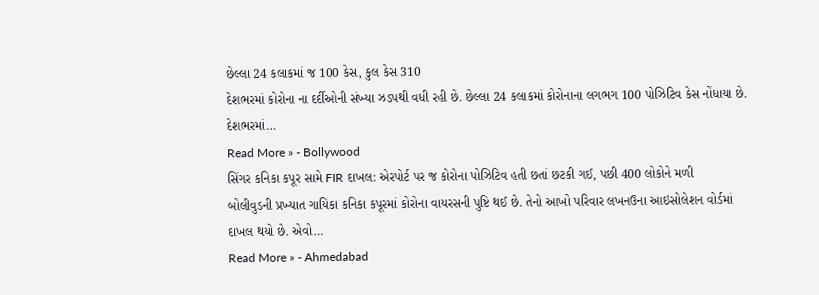છેલ્લા 24 કલાકમાં જ 100 કેસ, કુલ કેસ 310
દેશભરમાં કોરોના ના દર્દીઓની સંખ્યા ઝડપથી વધી રહી છે. છેલ્લા 24 કલાકમાં કોરોનાના લગભગ 100 પોઝિટિવ કેસ નોંધાયા છે. દેશભરમાં…
Read More » - Bollywood
સિંગર કનિકા કપૂર સામે FIR દાખલ: એરપોર્ટ પર જ કોરોના પોઝિટિવ હતી છતાં છટકી ગઈ, પછી 400 લોકોને મળી
બોલીવુડની પ્રખ્યાત ગાયિકા કનિકા કપૂરમાં કોરોના વાયરસની પુષ્ટિ થઈ છે. તેનો આખો પરિવાર લખનઉના આઇસોલેશન વોર્ડમાં દાખલ થયો છે. એવો…
Read More » - Ahmedabad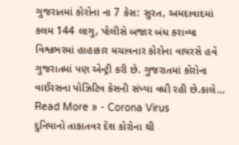ગુજરાતમાં કોરોના ના 7 કેસ: સુરત, અમદાવાદમાં કલમ 144 લાગુ, પોલીસે બજાર બંધ કરાવ્યા
વિશ્વભરમાં હાહાકાર મચાવનાર કોરોના વાયરસે હવે ગુજરાતમાં પણ એન્ટ્રી કરી છે. ગુજરાતમાં કોરોના વાઈરસના પોઝિટિવ કેસની સંખ્યા વધી રહી છે.કાલે…
Read More » - Corona Virus
દુનિયાનો તાકાતવર દેશ કોરોના થી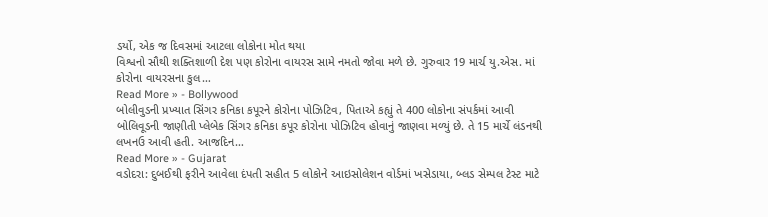ડર્યો, એક જ દિવસમાં આટલા લોકોના મોત થયા
વિશ્વનો સૌથી શક્તિશાળી દેશ પણ કોરોના વાયરસ સામે નમતો જોવા મળે છે. ગુરુવાર 19 માર્ચ યુ.એસ. માં કોરોના વાયરસના કુલ…
Read More » - Bollywood
બોલીવુડની પ્રખ્યાત સિંગર કનિકા કપૂરને કોરોના પોઝિટિવ, પિતાએ કહ્યું તે 400 લોકોના સંપર્કમાં આવી
બોલિવૂડની જાણીતી પ્લેબેક સિંગર કનિકા કપૂર કોરોના પોઝિટિવ હોવાનું જાણવા મળ્યું છે. તે 15 માર્ચે લંડનથી લખનઉ આવી હતી. આજદિન…
Read More » - Gujarat
વડોદરા: દુબઈથી ફરીને આવેલા દંપતી સહીત 5 લોકોને આઇસોલેશન વોર્ડમાં ખસેડાયા, બ્લડ સેમ્પલ ટેસ્ટ માટે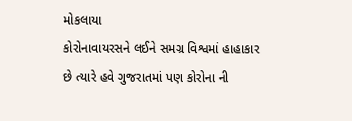મોકલાયા
કોરોનાવાયરસને લઈને સમગ્ર વિશ્વમાં હાહાકાર છે ત્યારે હવે ગુજરાતમાં પણ કોરોના ની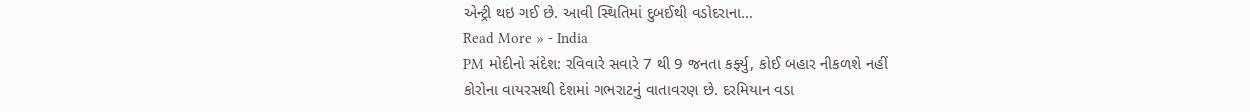એન્ટ્રી થઇ ગઈ છે. આવી સ્થિતિમાં દુબઈથી વડોદરાના…
Read More » - India
PM મોદીનો સંદેશ: રવિવારે સવારે 7 થી 9 જનતા કર્ફ્યુ, કોઈ બહાર નીકળશે નહીં
કોરોના વાયરસથી દેશમાં ગભરાટનું વાતાવરણ છે. દરમિયાન વડા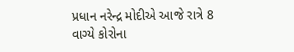પ્રધાન નરેન્દ્ર મોદીએ આજે રાત્રે 8 વાગ્યે કોરોના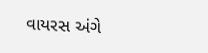વાયરસ અંગે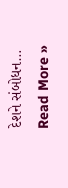દેશને સંબોધન…
Read More »